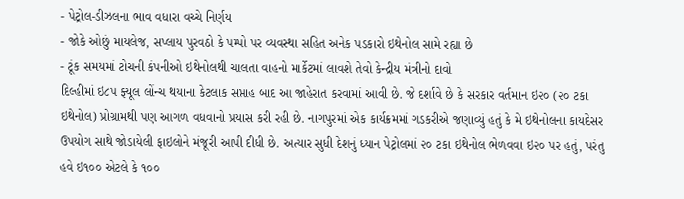- પેટ્રોલ-ડીઝલના ભાવ વધારા વચ્ચે નિર્ણય
- જોકે ઓછું માયલેજ, સપ્લાય પુરવઠો કે પમ્પો પર વ્યવસ્થા સહિત અનેક પડકારો ઇથેનોલ સામે રહ્યા છે
- ટૂંક સમયમાં ટોચની કંપનીઓ ઇથેનોલથી ચાલતા વાહનો માર્કેટમાં લાવશે તેવો કેન્દ્રીય મંત્રીનો દાવો
દિલ્હીમાં ઇ૮૫ ફ્યૂલ લોંન્ચ થયાના કેટલાક સપ્તાહ બાદ આ જાહેરાત કરવામાં આવી છે. જે દર્શાવે છે કે સરકાર વર્તમાન ઇ૨૦ (૨૦ ટકા ઇથેનોલ) પ્રોગ્રામથી પણ આગળ વધવાનો પ્રયાસ કરી રહી છે. નાગપુરમાં એક કાર્યક્રમમાં ગડકરીએ જણાવ્યું હતું કે મે ઇથેનોલના કાયદેસર ઉપયોગ સાથે જોડાયેલી ફાઇલોને મંજૂરી આપી દીધી છે. અત્યાર સુધી દેશનું ધ્યાન પેટ્રોલમાં ૨૦ ટકા ઇથેનોલ ભેળવવા ઇ૨૦ પર હતું, પરંતુ હવે ઇ૧૦૦ એટલે કે ૧૦૦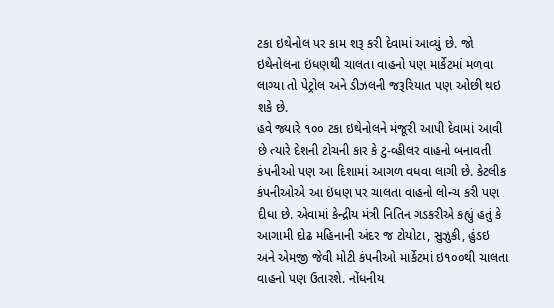ટકા ઇથેનોલ પર કામ શરૂ કરી દેવામાં આવ્યું છે. જો ઇથેનોલના ઇંધણથી ચાલતા વાહનો પણ માર્કેટમાં મળવા લાગ્યા તો પેટ્રોલ અને ડીઝલની જરૂરિયાત પણ ઓછી થઇ શકે છે.
હવે જ્યારે ૧૦૦ ટકા ઇથેનોલને મંજૂરી આપી દેવામાં આવી છે ત્યારે દેશની ટોચની કાર કે ટુ-વ્હીલર વાહનો બનાવતી કંપનીઓ પણ આ દિશામાં આગળ વધવા લાગી છે. કેટલીક કંપનીઓએ આ ઇંધણ પર ચાલતા વાહનો લોન્ચ કરી પણ દીધા છે. એવામાં કેન્દ્રીય મંત્રી નિતિન ગડકરીએ કહ્યું હતું કે આગામી દોઢ મહિનાની અંદર જ ટોયોટા, સુઝુકી, હુંડઇ અને એમજી જેવી મોટી કંપનીઓ માર્કેટમાં ઇ૧૦૦થી ચાલતા વાહનો પણ ઉતારશે. નોંધનીય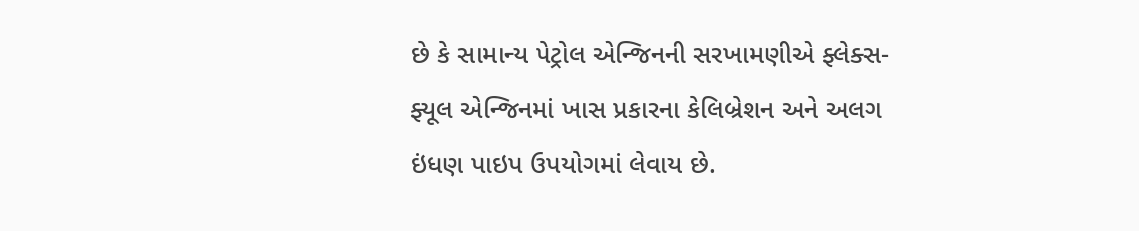છે કે સામાન્ય પેટ્રોલ એન્જિનની સરખામણીએ ફ્લેક્સ-ફ્યૂલ એન્જિનમાં ખાસ પ્રકારના કેલિબ્રેશન અને અલગ ઇંધણ પાઇપ ઉપયોગમાં લેવાય છે.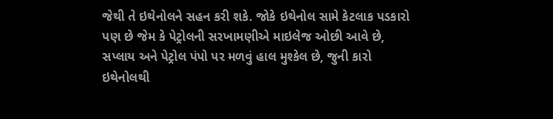જેથી તે ઇથેનોલને સહન કરી શકે. જોકે ઇથેનોલ સામે કેટલાક પડકારો પણ છે જેમ કે પેટ્રોલની સરખામણીએ માઇલેજ ઓછી આવે છે, સપ્લાય અને પેટ્રોલ પંપો પર મળવું હાલ મુશ્કેલ છે, જુની કારો ઇથેનોલથી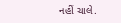નહીં ચાલે.